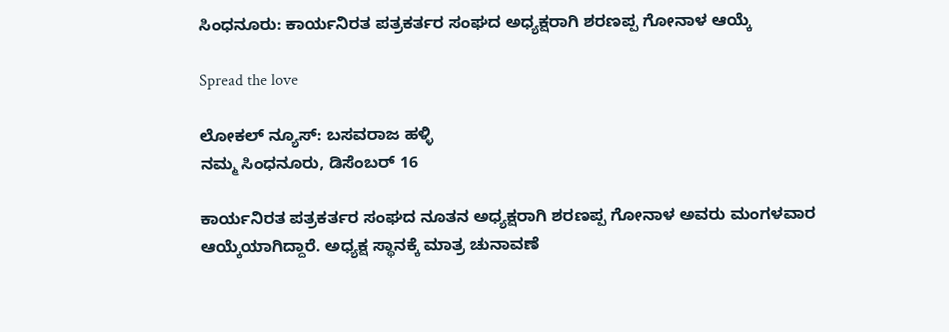ಸಿಂಧನೂರು: ಕಾರ್ಯನಿರತ ಪತ್ರಕರ್ತರ ಸಂಘದ ಅಧ್ಯಕ್ಷರಾಗಿ ಶರಣಪ್ಪ ಗೋನಾಳ ಆಯ್ಕೆ

Spread the love

ಲೋಕಲ್ ನ್ಯೂಸ್: ಬಸವರಾಜ ಹಳ್ಳಿ
ನಮ್ಮ ಸಿಂಧನೂರು, ಡಿಸೆಂಬರ್ 16

ಕಾರ್ಯನಿರತ ಪತ್ರಕರ್ತರ ಸಂಘದ ನೂತನ ಅಧ್ಯಕ್ಷರಾಗಿ ಶರಣಪ್ಪ ಗೋನಾಳ ಅವರು ಮಂಗಳವಾರ ಆಯ್ಕೆಯಾಗಿದ್ದಾರೆ. ಅಧ್ಯಕ್ಷ ಸ್ಥಾನಕ್ಕೆ ಮಾತ್ರ ಚುನಾವಣೆ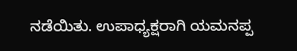ನಡೆಯಿತು. ಉಪಾಧ್ಯಕ್ಷರಾಗಿ ಯಮನಪ್ಪ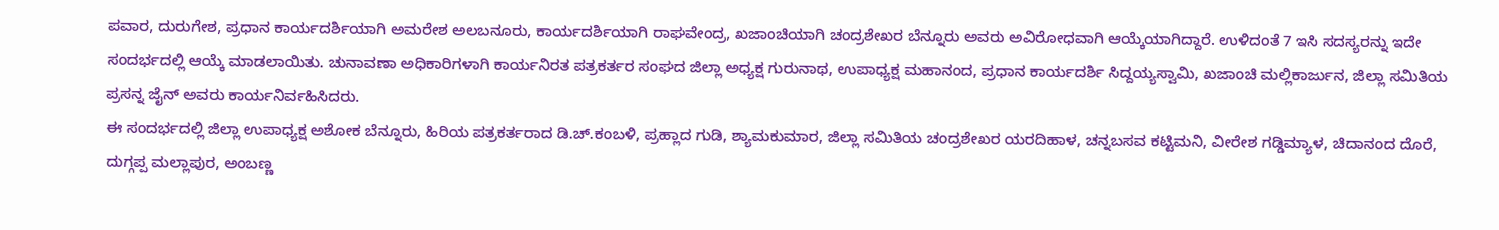ಪವಾರ, ದುರುಗೇಶ, ಪ್ರಧಾನ ಕಾರ್ಯದರ್ಶಿಯಾಗಿ ಅಮರೇಶ ಅಲಬನೂರು, ಕಾರ್ಯದರ್ಶಿಯಾಗಿ ರಾಘವೇಂದ್ರ, ಖಜಾಂಚಿಯಾಗಿ ಚಂದ್ರಶೇಖರ ಬೆನ್ನೂರು ಅವರು ಅವಿರೋಧವಾಗಿ ಆಯ್ಕೆಯಾಗಿದ್ದಾರೆ. ಉಳಿದಂತೆ 7 ಇಸಿ ಸದಸ್ಯರನ್ನು ಇದೇ ಸಂದರ್ಭದಲ್ಲಿ ಆಯ್ಕೆ ಮಾಡಲಾಯಿತು. ಚುನಾವಣಾ ಅಧಿಕಾರಿಗಳಾಗಿ ಕಾರ್ಯನಿರತ ಪತ್ರಕರ್ತರ ಸಂಘದ ಜಿಲ್ಲಾ ಅಧ್ಯಕ್ಷ ಗುರುನಾಥ, ಉಪಾಧ್ಯಕ್ಷ ಮಹಾನಂದ, ಪ್ರಧಾನ ಕಾರ್ಯದರ್ಶಿ ಸಿದ್ದಯ್ಯಸ್ವಾಮಿ, ಖಜಾಂಚಿ ಮಲ್ಲಿಕಾರ್ಜುನ, ಜಿಲ್ಲಾ ಸಮಿತಿಯ ಪ್ರಸನ್ನ ಜೈನ್ ಅವರು ಕಾರ್ಯನಿರ್ವಹಿಸಿದರು.
ಈ ಸಂದರ್ಭದಲ್ಲಿ ಜಿಲ್ಲಾ ಉಪಾಧ್ಯಕ್ಷ ಅಶೋಕ ಬೆನ್ನೂರು, ಹಿರಿಯ ಪತ್ರಕರ್ತರಾದ ಡಿ.ಚ್.ಕಂಬಳಿ, ಪ್ರಹ್ಲಾದ ಗುಡಿ, ಶ್ಯಾಮಕುಮಾರ, ಜಿಲ್ಲಾ ಸಮಿತಿಯ ಚಂದ್ರಶೇಖರ ಯರದಿಹಾಳ, ಚನ್ನಬಸವ ಕಟ್ಟಿಮನಿ, ವೀರೇಶ ಗಡ್ಡಿಮ್ಯಾಳ, ಚಿದಾನಂದ ದೊರೆ, ದುಗ್ಗಪ್ಪ ಮಲ್ಲಾಪುರ, ಅಂಬಣ್ಣ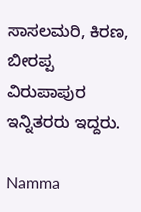ಸಾಸಲಮರಿ, ಕಿರಣ, ಬೀರಪ್ಪ ವಿರುಪಾಪುರ ಇನ್ನಿತರರು ಇದ್ದರು.

Namma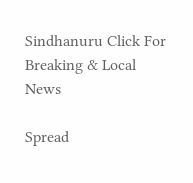Sindhanuru Click For Breaking & Local News

Spread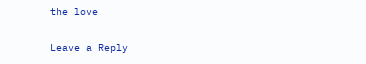the love

Leave a Reply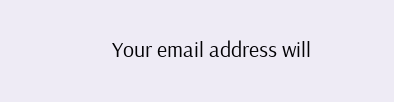Your email address will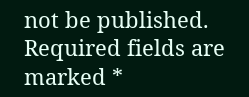not be published. Required fields are marked *